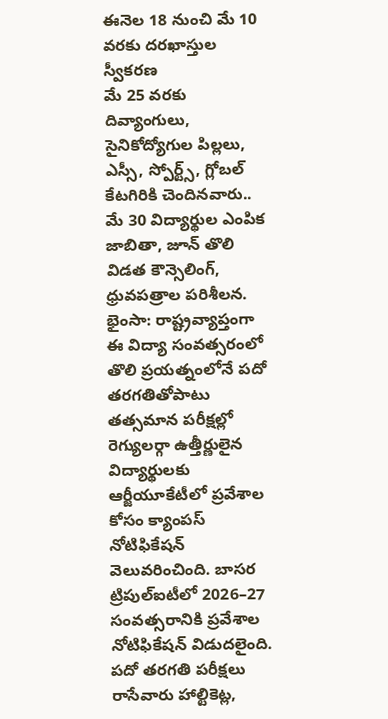ఈనెల 18 నుంచి మే 10 వరకు దరఖాస్తుల స్వీకరణ
మే 25 వరకు దివ్యాంగులు, సైనికోద్యోగుల పిల్లలు, ఎస్సీ, స్పోర్ట్స్, గ్లోబల్ కేటగిరికి చెందినవారు..
మే 30 విద్యార్థుల ఎంపిక జాబితా, జూన్ తొలి విడత కౌన్సెలింగ్, ధ్రువపత్రాల పరిశీలన.
భైంసా: రాష్ట్రవ్యాప్తంగా ఈ విద్యా సంవత్సరంలో తొలి ప్రయత్నంలోనే పదో తరగతితోపాటు తత్సమాన పరీక్షల్లో రెగ్యులర్గా ఉత్తీర్ణులైన విద్యార్థులకు ఆర్జీయూకేటీలో ప్రవేశాల కోసం క్యాంపస్ నోటిఫికేషన్ వెలువరించింది. బాసర ట్రిపుల్ఐటీలో 2026–27 సంవత్సరానికి ప్రవేశాల నోటిఫికేషన్ విడుదలైంది. పదో తరగతి పరీక్షలు రాసేవారు హాల్టికెట్ల,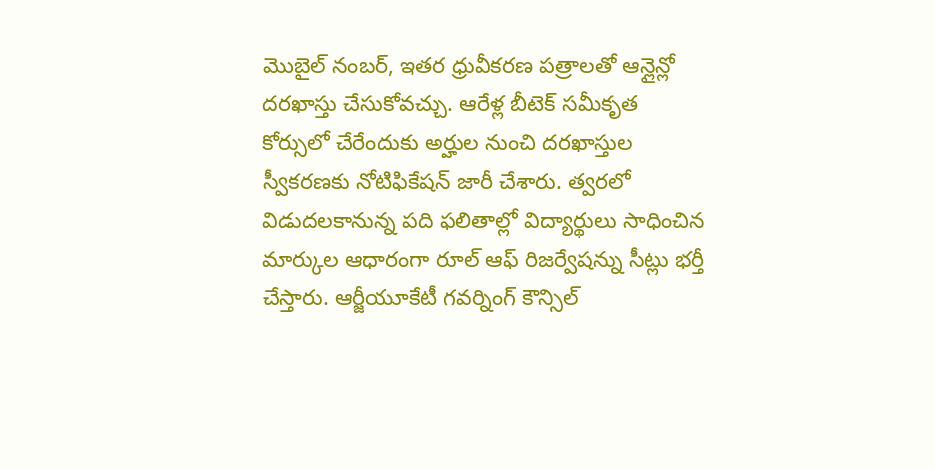మొబైల్ నంబర్, ఇతర ధ్రువీకరణ పత్రాలతో ఆన్లైన్లో దరఖాస్తు చేసుకోవచ్చు. ఆరేళ్ల బీటెక్ సమీకృత కోర్సులో చేరేందుకు అర్హుల నుంచి దరఖాస్తుల స్వీకరణకు నోటిఫికేషన్ జారీ చేశారు. త్వరలో విడుదలకానున్న పది ఫలితాల్లో విద్యార్థులు సాధించిన మార్కుల ఆధారంగా రూల్ ఆఫ్ రిజర్వేషన్ను సీట్లు భర్తీ చేస్తారు. ఆర్జీయూకేటీ గవర్నింగ్ కౌన్సిల్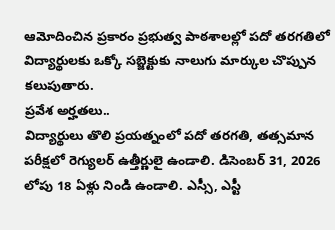ఆమోదించిన ప్రకారం ప్రభుత్వ పాఠశాలల్లో పదో తరగతిలో విద్యార్థులకు ఒక్కో సబ్జెక్టుకు నాలుగు మార్కుల చొప్పున కలుపుతారు.
ప్రవేశ అర్హతలు..
విద్యార్థులు తొలి ప్రయత్నంలో పదో తరగతి, తత్సమాన పరీక్షలో రెగ్యులర్ ఉత్తీర్ణులై ఉండాలి. డిసెంబర్ 31, 2026 లోపు 18 ఏళ్లు నిండి ఉండాలి. ఎస్సీ, ఎస్టీ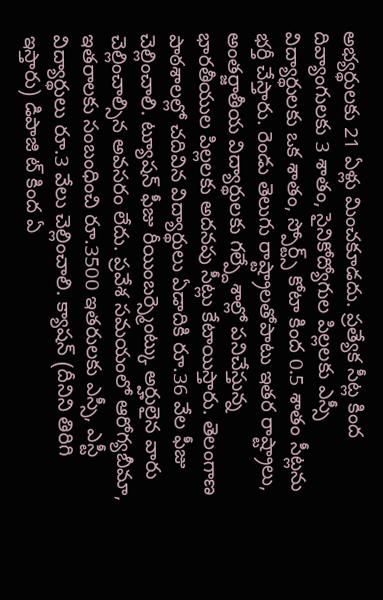అభ్యర్థులకు 21 ఏళ్లు మించకూడదు. ప్రత్యేక సీట్ల కింద దివ్యాంగులకు 3 శాతం, సైనికోద్యోగుల పిల్లలకు ఎస్సీ విద్యార్థులకు ఒక శాతం, స్పోర్ట్స్ కోటా కింద 0.5 శాతం సీట్లను భర్తీ చేస్తారు. రెండు తెలుగు రాష్ట్రాలతోపాటు ఇతర రాష్ట్రాలు, అంతర్జాతీయ విద్యార్థులకు గల్ప్దేశాల్లో పనిచేస్తున్న భారతీయుల పిల్లలకు అదనపు సీట్లు కేటాయిస్తారు. తెలంగాణ పాఠశాలల్లో చదివిన విద్యార్థులు ఏడాదికి రూ.36 వేల ఫీజు చెల్లించాలి. ట్యూషన్ ఫీజు రీయింబర్స్మెంట్కు అర్హులైన వారు చెల్లించాల్సిన అవసరం లేదు. ప్రవేశ సమయంలో ఆరోగ్యబీమా, ఇతరాలకు సంబంధించి రూ.3500 ఇతరులకు ఎస్సీ, ఎస్టీ విద్యార్థులు రూ.3 వేలు చెల్లించాలి. క్యాషన్ (దీనిని తిరిగి ఇస్తారు) డిపాజి ట్ కింద ఏ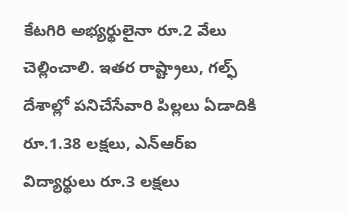కేటగిరి అభ్యర్థులైనా రూ.2 వేలు చెల్లించాలి. ఇతర రాష్ట్రాలు, గల్ఫ్ దేశాల్లో పనిచేసేవారి పిల్లలు ఏడాదికి రూ.1.38 లక్షలు, ఎన్ఆర్ఐ విద్యార్థులు రూ.3 లక్షలు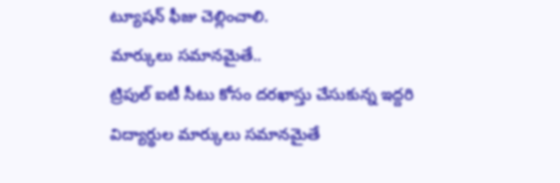ట్యూషన్ ఫీజు చెల్లించాలి.
మార్కులు సమానమైతే..
ట్రిపుల్ ఐటీ సీటు కోసం దరఖాస్తు చేసుకున్న ఇద్దరి విద్యార్థుల మార్కులు సమానమైతే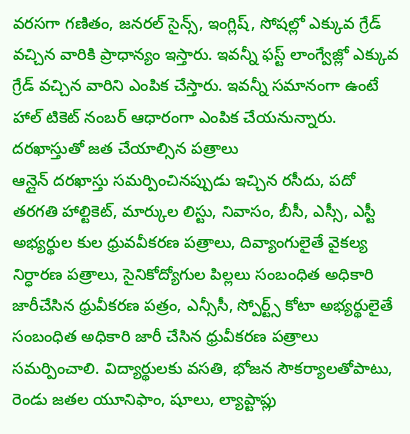వరసగా గణితం, జనరల్ సైన్స్, ఇంగ్లిష్, సోషల్లో ఎక్కువ గ్రేడ్ వచ్చిన వారికి ప్రాధాన్యం ఇస్తారు. ఇవన్నీ ఫస్ట్ లాంగ్వేజ్లో ఎక్కువ గ్రేడ్ వచ్చిన వారిని ఎంపిక చేస్తారు. ఇవన్నీ సమానంగా ఉంటే హాల్ టికెట్ నంబర్ ఆధారంగా ఎంపిక చేయనున్నారు.
దరఖాస్తుతో జత చేయాల్సిన పత్రాలు
ఆన్లైన్ దరఖాస్తు సమర్పించినప్పుడు ఇచ్చిన రసీదు, పదో తరగతి హాల్టికెట్, మార్కుల లిస్టు, నివాసం, బీసీ, ఎస్సీ, ఎస్టీ అభ్యర్థుల కుల ధ్రువవీకరణ పత్రాలు, దివ్యాంగులైతే వైకల్య నిర్ధారణ పత్రాలు, సైనికోద్యోగుల పిల్లలు సంబంధిత అధికారి జారీచేసిన ధ్రువీకరణ పత్రం, ఎన్సీసీ, స్పోర్ట్స్ కోటా అభ్యర్థులైతే సంబంధిత అధికారి జారీ చేసిన ధ్రువీకరణ పత్రాలు సమర్పించాలి. విద్యార్థులకు వసతి, భోజన సౌకర్యాలతోపాటు, రెండు జతల యూనిఫాం, షూలు, ల్యాప్టాప్లు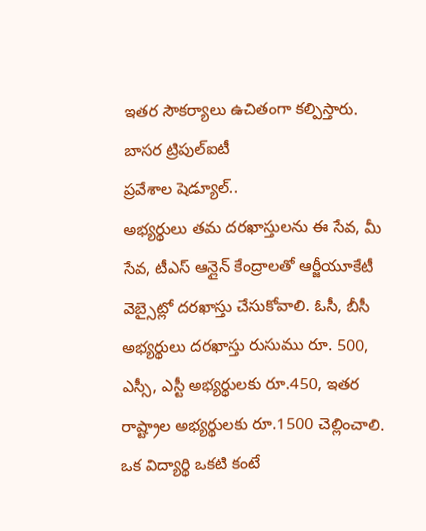ఇతర సౌకర్యాలు ఉచితంగా కల్పిస్తారు.
బాసర ట్రిపుల్ఐటీ
ప్రవేశాల షెడ్యూల్..
అభ్యర్థులు తమ దరఖాస్తులను ఈ సేవ, మీ సేవ, టీఎస్ ఆన్లైన్ కేంద్రాలతో ఆర్జీయూకేటీ వెబ్సైట్లో దరఖాస్తు చేసుకోవాలి. ఓసీ, బీసీ అభ్యర్థులు దరఖాస్తు రుసుము రూ. 500, ఎస్సీ, ఎస్టీ అభ్యర్థులకు రూ.450, ఇతర రాష్ట్రాల అభ్యర్థులకు రూ.1500 చెల్లించాలి. ఒక విద్యార్థి ఒకటి కంటే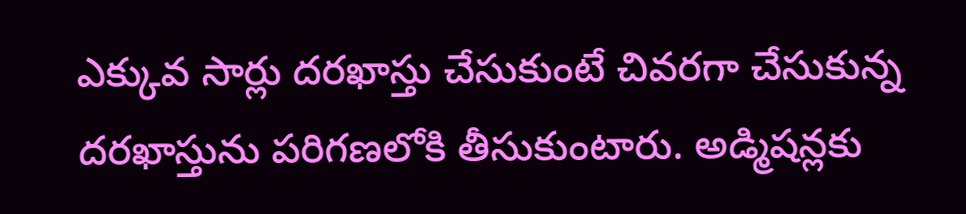ఎక్కువ సార్లు దరఖాస్తు చేసుకుంటే చివరగా చేసుకున్న దరఖాస్తును పరిగణలోకి తీసుకుంటారు. అడ్మిషన్లకు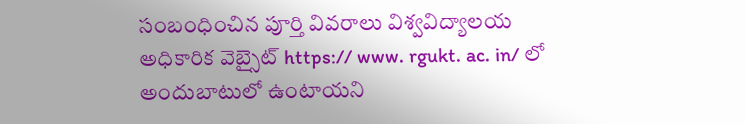సంబంధించిన పూర్తి వివరాలు విశ్వవిద్యాలయ అధికారిక వెబ్సైట్ https:// www. rgukt. ac. in/ లో అందుబాటులో ఉంటాయని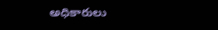అధికారులు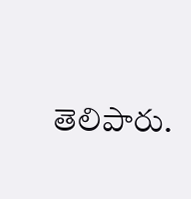తెలిపారు.